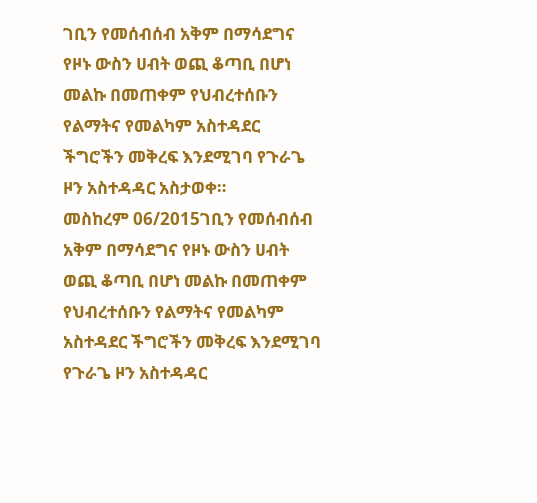ገቢን የመሰብሰብ አቅም በማሳደግና የዞኑ ውስን ሀብት ወጪ ቆጣቢ በሆነ መልኩ በመጠቀም የህብረተሰቡን የልማትና የመልካም አስተዳደር ችግሮችን መቅረፍ እንደሚገባ የጉራጌ ዞን አስተዳዳር አስታወቀ።
መስከረም 06/2015ገቢን የመሰብሰብ አቅም በማሳደግና የዞኑ ውስን ሀብት ወጪ ቆጣቢ በሆነ መልኩ በመጠቀም የህብረተሰቡን የልማትና የመልካም አስተዳደር ችግሮችን መቅረፍ እንደሚገባ የጉራጌ ዞን አስተዳዳር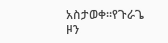አስታወቀ።የጉራጌ ዞን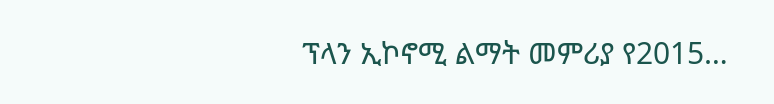ፕላን ኢኮኖሚ ልማት መምሪያ የ2015…